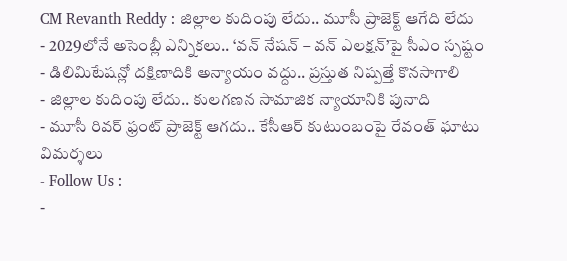CM Revanth Reddy : జిల్లాల కుదింపు లేదు.. మూసీ ప్రాజెక్ట్ ఆగేది లేదు
- 2029లోనే అసెంబ్లీ ఎన్నికలు.. ‘వన్ నేషన్ – వన్ ఎలక్షన్’పై సీఎం స్పష్టం
- డిలిమిటేషన్లో దక్షిణాదికి అన్యాయం వద్దు.. ప్రస్తుత నిష్పత్తే కొనసాగాలి
- జిల్లాల కుదింపు లేదు.. కులగణన సామాజిక న్యాయానికి పునాది
- మూసీ రివర్ ఫ్రంట్ ప్రాజెక్ట్ ఆగదు.. కేసీఆర్ కుటుంబంపై రేవంత్ ఘాటు విమర్శలు
- Follow Us :
-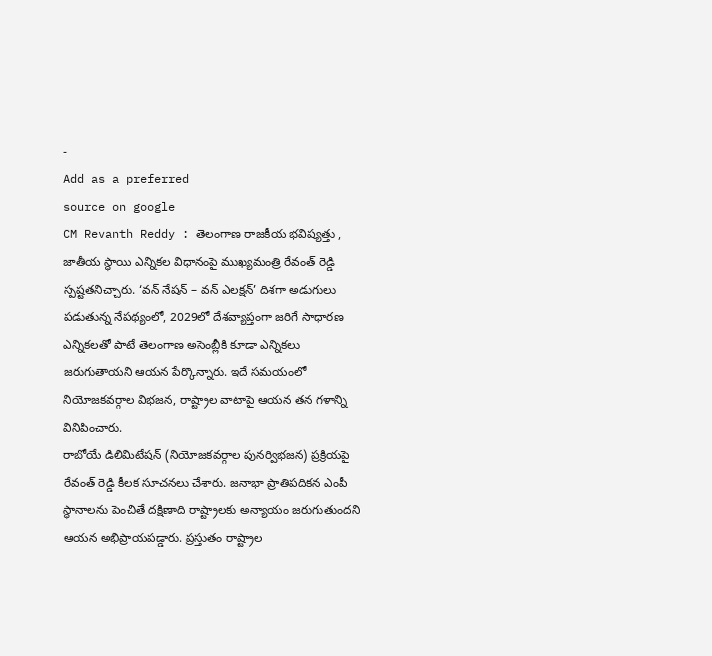-
Add as a preferred
source on google
CM Revanth Reddy : తెలంగాణ రాజకీయ భవిష్యత్తు , జాతీయ స్థాయి ఎన్నికల విధానంపై ముఖ్యమంత్రి రేవంత్ రెడ్డి స్పష్టతనిచ్చారు. ‘వన్ నేషన్ – వన్ ఎలక్షన్’ దిశగా అడుగులు పడుతున్న నేపథ్యంలో, 2029లో దేశవ్యాప్తంగా జరిగే సాధారణ ఎన్నికలతో పాటే తెలంగాణ అసెంబ్లీకి కూడా ఎన్నికలు జరుగుతాయని ఆయన పేర్కొన్నారు. ఇదే సమయంలో నియోజకవర్గాల విభజన, రాష్ట్రాల వాటాపై ఆయన తన గళాన్ని వినిపించారు.
రాబోయే డిలిమిటేషన్ (నియోజకవర్గాల పునర్విభజన) ప్రక్రియపై రేవంత్ రెడ్డి కీలక సూచనలు చేశారు. జనాభా ప్రాతిపదికన ఎంపీ స్థానాలను పెంచితే దక్షిణాది రాష్ట్రాలకు అన్యాయం జరుగుతుందని ఆయన అభిప్రాయపడ్డారు. ప్రస్తుతం రాష్ట్రాల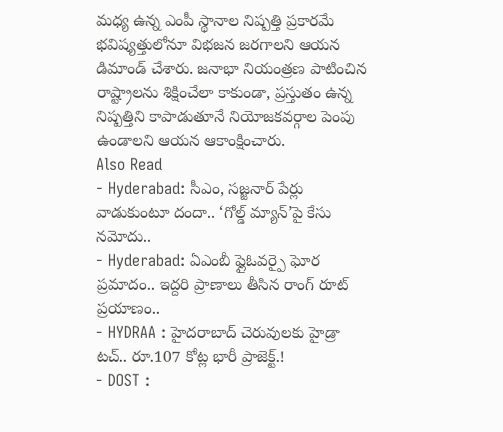మధ్య ఉన్న ఎంపీ స్థానాల నిష్పత్తి ప్రకారమే భవిష్యత్తులోనూ విభజన జరగాలని ఆయన డిమాండ్ చేశారు. జనాభా నియంత్రణ పాటించిన రాష్ట్రాలను శిక్షించేలా కాకుండా, ప్రస్తుతం ఉన్న నిష్పత్తిని కాపాడుతూనే నియోజకవర్గాల పెంపు ఉండాలని ఆయన ఆకాంక్షించారు.
Also Read
- Hyderabad: సీఎం, సజ్జనార్ పేర్లు వాడుకుంటూ దందా.. ‘గోల్డ్ మ్యాన్’పై కేసు నమోదు..
- Hyderabad: ఏఎంబీ ఫ్లైఓవర్పై ఘోర ప్రమాదం.. ఇద్దరి ప్రాణాలు తీసిన రాంగ్ రూట్ ప్రయాణం..
- HYDRAA : హైదరాబాద్ చెరువులకు హైడ్రా టచ్.. రూ.107 కోట్ల భారీ ప్రాజెక్ట్.!
- DOST :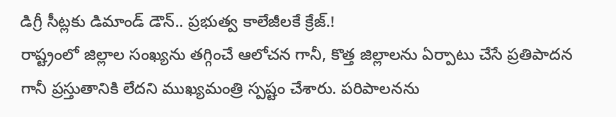డిగ్రీ సీట్లకు డిమాండ్ డౌన్.. ప్రభుత్వ కాలేజీలకే క్రేజ్.!
రాష్ట్రంలో జిల్లాల సంఖ్యను తగ్గించే ఆలోచన గానీ, కొత్త జిల్లాలను ఏర్పాటు చేసే ప్రతిపాదన గానీ ప్రస్తుతానికి లేదని ముఖ్యమంత్రి స్పష్టం చేశారు. పరిపాలనను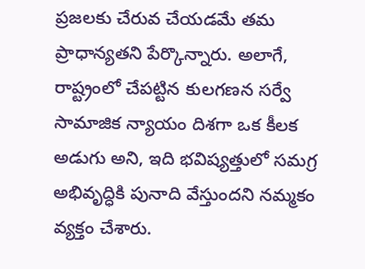ప్రజలకు చేరువ చేయడమే తమ ప్రాధాన్యతని పేర్కొన్నారు. అలాగే, రాష్ట్రంలో చేపట్టిన కులగణన సర్వే సామాజిక న్యాయం దిశగా ఒక కీలక అడుగు అని, ఇది భవిష్యత్తులో సమగ్ర అభివృద్ధికి పునాది వేస్తుందని నమ్మకం వ్యక్తం చేశారు.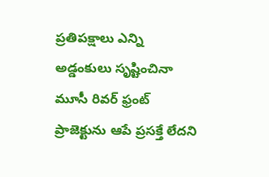ప్రతిపక్షాలు ఎన్ని అడ్డంకులు సృష్టించినా మూసీ రివర్ ఫ్రంట్ ప్రాజెక్టును ఆపే ప్రసక్తే లేదని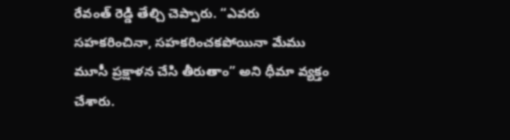రేవంత్ రెడ్డి తేల్చి చెప్పారు. “ఎవరు సహకరించినా, సహకరించకపోయినా మేము మూసీ ప్రక్షాళన చేసి తీరుతాం” అని ధీమా వ్యక్తం చేశారు.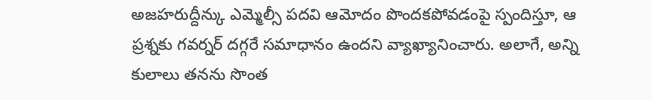అజహరుద్దీన్కు ఎమ్మెల్సీ పదవి ఆమోదం పొందకపోవడంపై స్పందిస్తూ, ఆ ప్రశ్నకు గవర్నర్ దగ్గరే సమాధానం ఉందని వ్యాఖ్యానించారు. అలాగే, అన్ని కులాలు తనను సొంత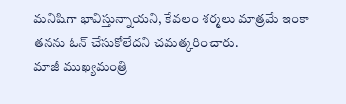మనిషిగా భావిస్తున్నాయని, కేవలం శర్మలు మాత్రమే ఇంకా తనను ఓన్ చేసుకోలేదని చమత్కరించారు.
మాజీ ముఖ్యమంత్రి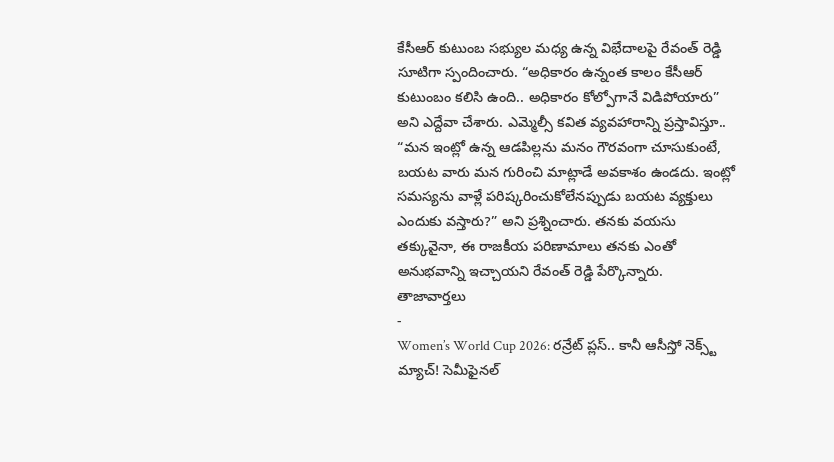కేసీఆర్ కుటుంబ సభ్యుల మధ్య ఉన్న విభేదాలపై రేవంత్ రెడ్డి సూటిగా స్పందించారు. “అధికారం ఉన్నంత కాలం కేసీఆర్ కుటుంబం కలిసి ఉంది.. అధికారం కోల్పోగానే విడిపోయారు” అని ఎద్దేవా చేశారు. ఎమ్మెల్సీ కవిత వ్యవహారాన్ని ప్రస్తావిస్తూ.. “మన ఇంట్లో ఉన్న ఆడపిల్లను మనం గౌరవంగా చూసుకుంటే, బయట వారు మన గురించి మాట్లాడే అవకాశం ఉండదు. ఇంట్లో సమస్యను వాళ్లే పరిష్కరించుకోలేనప్పుడు బయట వ్యక్తులు ఎందుకు వస్తారు?” అని ప్రశ్నించారు. తనకు వయసు తక్కువైనా, ఈ రాజకీయ పరిణామాలు తనకు ఎంతో అనుభవాన్ని ఇచ్చాయని రేవంత్ రెడ్డి పేర్కొన్నారు.
తాజావార్తలు
-
Women’s World Cup 2026: రన్రేట్ ప్లస్.. కానీ ఆసీస్తో నెక్స్ట్ మ్యాచ్! సెమీఫైనల్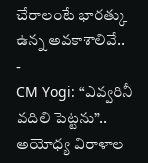చేరాలంటే భారత్కు ఉన్న అవకాశాలివే..
-
CM Yogi: “ఎవ్వరినీ వదిలి పెట్టను”.. అయోధ్య విరాళాల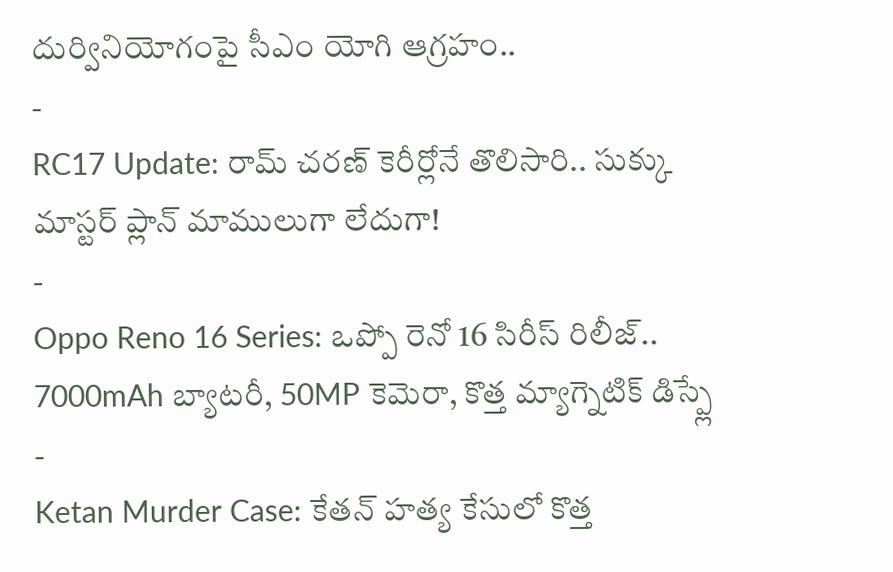దుర్వినియోగంపై సీఎం యోగి ఆగ్రహం..
-
RC17 Update: రామ్ చరణ్ కెరీర్లోనే తొలిసారి.. సుక్కు మాస్టర్ ప్లాన్ మాములుగా లేదుగా!
-
Oppo Reno 16 Series: ఒప్పో రెనో 16 సిరీస్ రిలీజ్.. 7000mAh బ్యాటరీ, 50MP కెమెరా, కొత్త మ్యాగ్నెటిక్ డిస్ప్లే
-
Ketan Murder Case: కేతన్ హత్య కేసులో కొత్త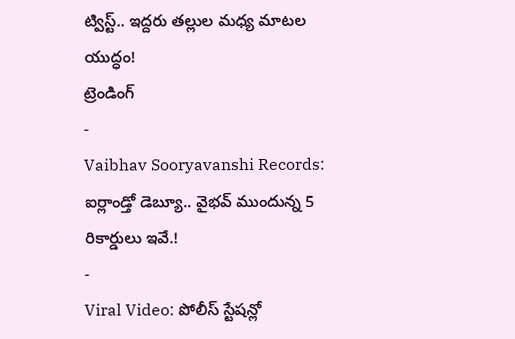ట్విస్ట్.. ఇద్దరు తల్లుల మధ్య మాటల యుద్ధం!
ట్రెండింగ్
-
Vaibhav Sooryavanshi Records: ఐర్లాండ్తో డెబ్యూ.. వైభవ్ ముందున్న 5 రికార్డులు ఇవే.!
-
Viral Video: పోలీస్ స్టేషన్లో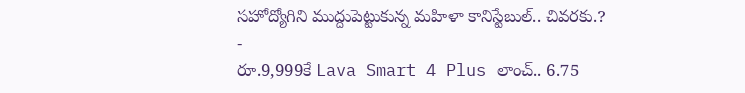సహోద్యోగిని ముద్దుపెట్టుకున్న మహిళా కానిస్టేబుల్.. చివరకు.?
-
రూ.9,999కే Lava Smart 4 Plus లాంచ్.. 6.75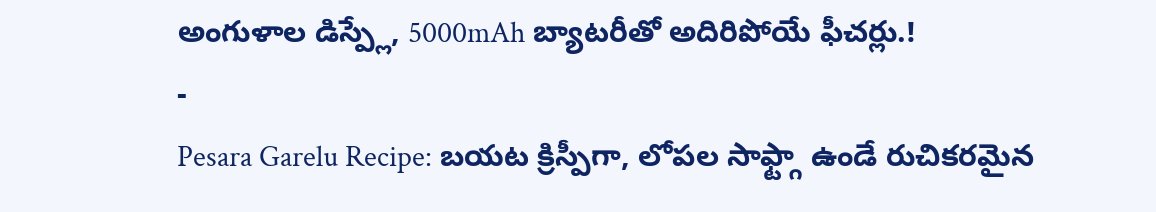అంగుళాల డిస్ప్లే, 5000mAh బ్యాటరీతో అదిరిపోయే ఫీచర్లు.!
-
Pesara Garelu Recipe: బయట క్రిస్పీగా, లోపల సాఫ్ట్గా ఉండే రుచికరమైన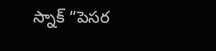స్నాక్ “పెసర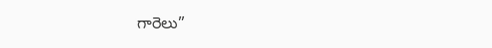గారెలు”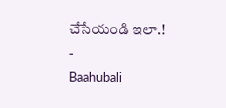చేసేయండి ఇలా.!
-
Baahubali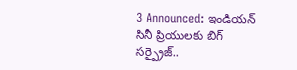3 Announced: ఇండియన్ సినీ ప్రియులకు బిగ్ సర్ప్రైజ్..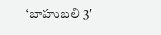‘బాహుబలి 3′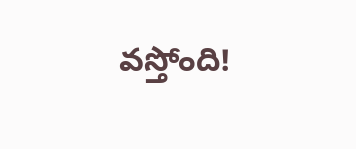వస్తోంది!